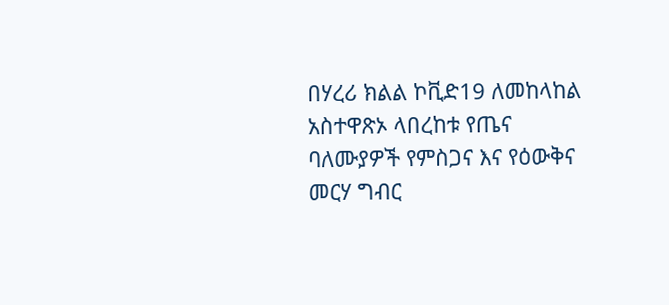በሃረሪ ክልል ኮቪድ19 ለመከላከል አስተዋጽኦ ላበረከቱ የጤና ባለሙያዎች የምስጋና እና የዕውቅና መርሃ ግብር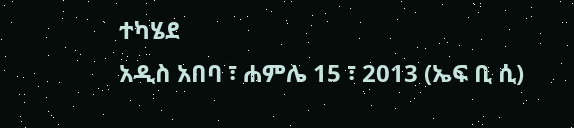ተካሄደ
አዲስ አበባ ፣ ሐምሌ 15 ፣ 2013 (ኤፍ ቢ ሲ)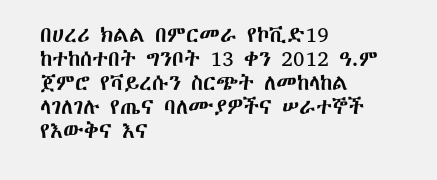በሀረሪ ክልል በምርመራ የኮቪድ19 ከተከሰተበት ግንቦት 13 ቀን 2012 ዓ.ም ጀምሮ የቫይረሱን ስርጭት ለመከላከል ላገለገሉ የጤና ባለሙያዎችና ሠራተኞች የእውቅና እና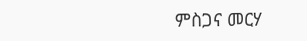ምስጋና መርሃ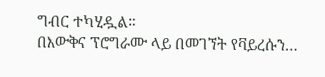ግብር ተካሂዷል።
በእውቅና ፕሮግራሙ ላይ በመገኘት የቫይረሱን…